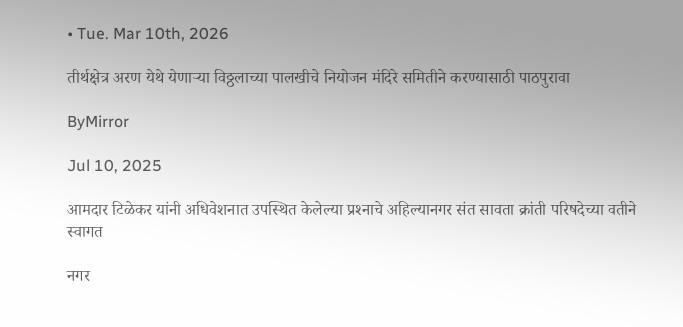• Tue. Mar 10th, 2026

तीर्थक्षेत्र अरण येथे येणाऱ्या विठ्ठलाच्या पालखीचे नियोजन मंदिरे समितीने करण्यासाठी पाठपुरावा

ByMirror

Jul 10, 2025

आमदार टिळेकर यांनी अधिवेशनात उपस्थित केलेल्या प्रश्‍नाचे अहिल्यानगर संत सावता क्रांती परिषदेच्या वतीने स्वागत

नगर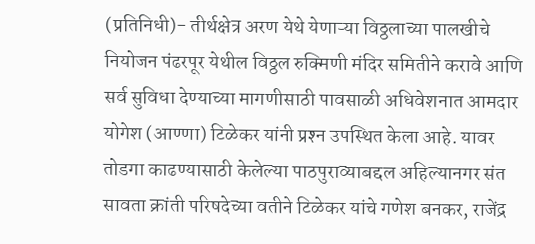(प्रतिनिधी)- तीर्थक्षेत्र अरण येथे येणाऱ्या विठ्ठलाच्या पालखीचे नियोजन पंढरपूर येथील विठ्ठल रुक्मिणी मंदिर समितीने करावे आणि सर्व सुविधा देण्याच्या मागणीसाठी पावसाळी अधिवेशनात आमदार योगेश (आण्णा) टिळेकर यांनी प्रश्‍न उपस्थित केला आहे. यावर तोडगा काढण्यासाठी केलेल्या पाठपुराव्याबद्दल अहिल्यानगर संत सावता क्रांती परिषदेच्या वतीने टिळेकर यांचे गणेश बनकर, राजेंद्र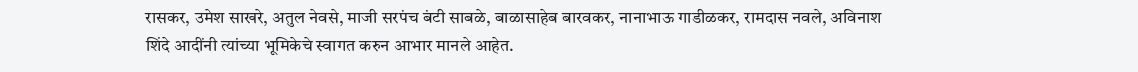रासकर, उमेश साखरे, अतुल नेवसे, माजी सरपंच बंटी साबळे, बाळासाहेब बारवकर, नानाभाऊ गाडीळकर, रामदास नवले, अविनाश शिंदे आदींनी त्यांच्या भूमिकेचे स्वागत करुन आभार मानले आहेत.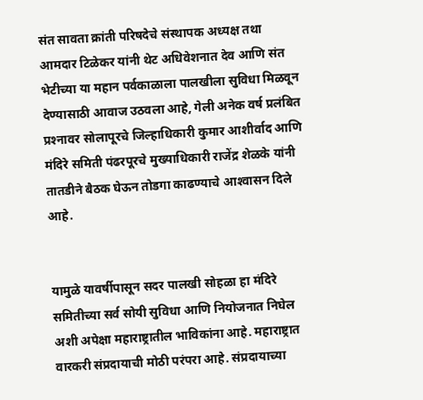संत सावता क्रांती परिषदेचे संस्थापक अध्यक्ष तथा आमदार टिळेकर यांनी थेट अधिवेशनात देव आणि संत भेटीच्या या महान पर्वकाळाला पालखीला सुविधा मिळवून देण्यासाठी आवाज उठवला आहे, गेली अनेक वर्ष प्रलंबित प्रश्‍नावर सोलापूरचे जिल्हाधिकारी कुमार आशीर्वाद आणि मंदिरे समिती पंढरपूरचे मुख्याधिकारी राजेंद्र शेळके यांनी तातडीने बैठक घेऊन तोडगा काढण्याचे आश्‍वासन दिले आहे.


यामुळे यावर्षीपासून सदर पालखी सोहळा हा मंदिरे समितीच्या सर्व सोयी सुविधा आणि नियोजनात निघेल अशी अपेक्षा महाराष्ट्रातील भाविकांना आहे. महाराष्ट्रात वारकरी संप्रदायाची मोठी परंपरा आहे. संप्रदायाच्या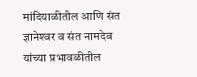मांदियाळीतील आणि संत ज्ञानेश्‍वर व संत नामदेव यांच्या प्रभावळीतील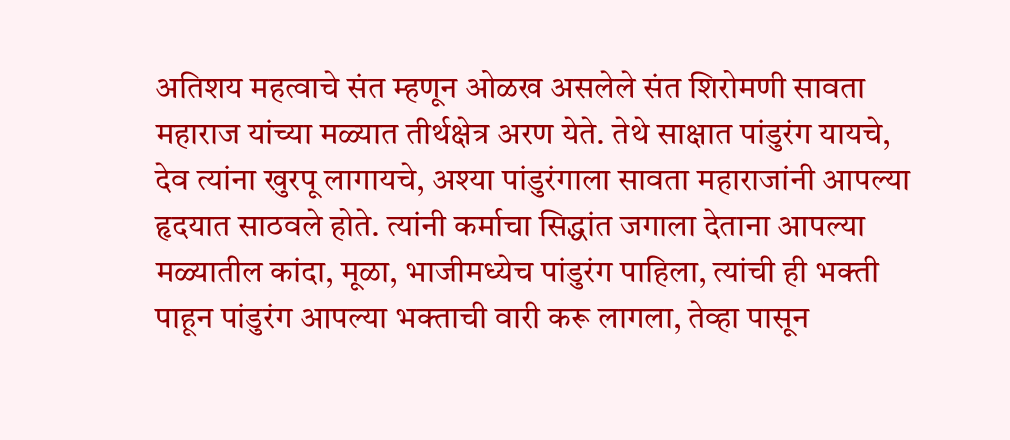अतिशय महत्वाचे संत म्हणून ओळख असलेले संत शिरोमणी सावता महाराज यांच्या मळ्यात तीर्थक्षेत्र अरण येते. तेथे साक्षात पांडुरंग यायचे, देव त्यांना खुरपू लागायचे, अश्‍या पांडुरंगाला सावता महाराजांनी आपल्या हृदयात साठवले होते. त्यांनी कर्माचा सिद्धांत जगाला देताना आपल्या मळ्यातील कांदा, मूळा, भाजीमध्येच पांडुरंग पाहिला, त्यांची ही भक्ती पाहून पांडुरंग आपल्या भक्ताची वारी करू लागला, तेव्हा पासून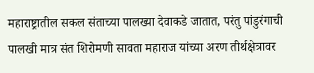महाराष्ट्रातील सकल संताच्या पालख्या देवाकडे जातात, परंतु पांडुरंगाची पालखी मात्र संत शिरोमणी सावता महाराज यांच्या अरण तीर्थक्षेत्रावर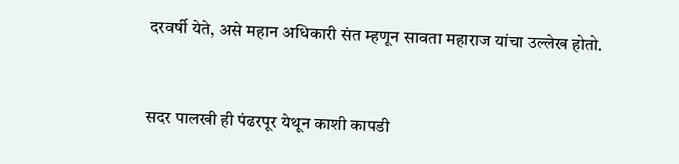दरवर्षी येते, असे महान अधिकारी संत म्हणून सावता महाराज यांचा उल्लेख होतो.


सदर पालखी ही पंढरपूर येथून काशी कापडी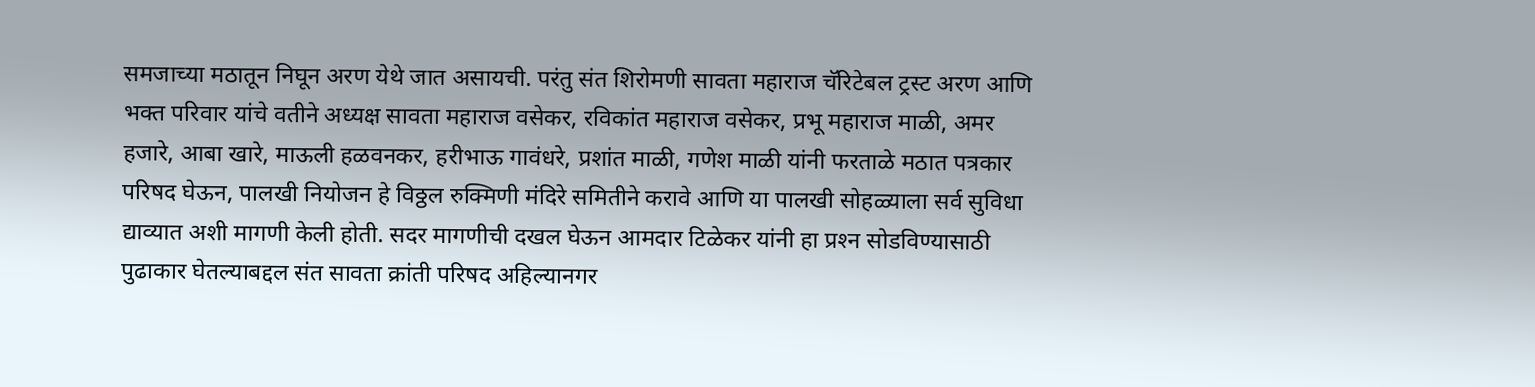समजाच्या मठातून निघून अरण येथे जात असायची. परंतु संत शिरोमणी सावता महाराज चॅरिटेबल ट्रस्ट अरण आणि भक्त परिवार यांचे वतीने अध्यक्ष सावता महाराज वसेकर, रविकांत महाराज वसेकर, प्रभू महाराज माळी, अमर हजारे, आबा खारे, माऊली हळवनकर, हरीभाऊ गावंधरे, प्रशांत माळी, गणेश माळी यांनी फरताळे मठात पत्रकार परिषद घेऊन, पालखी नियोजन हे विठ्ठल रुक्मिणी मंदिरे समितीने करावे आणि या पालखी सोहळ्याला सर्व सुविधा द्याव्यात अशी मागणी केली होती. सदर मागणीची दखल घेऊन आमदार टिळेकर यांनी हा प्रश्‍न सोडविण्यासाठी पुढाकार घेतल्याबद्दल संत सावता क्रांती परिषद अहिल्यानगर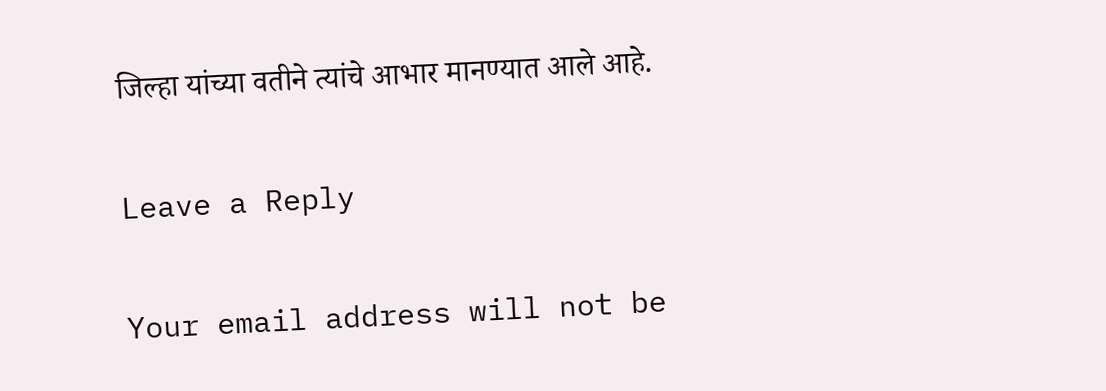जिल्हा यांच्या वतीने त्यांचे आभार मानण्यात आले आहे.

Leave a Reply

Your email address will not be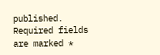published. Required fields are marked *